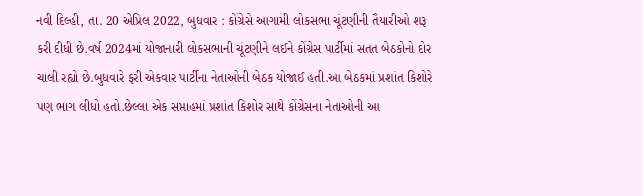નવી દિલ્હી, તા. 20 એપ્રિલ 2022, બુધવાર : કોંગ્રેસે આગામી લોકસભા ચૂંટણીની તૈયારીઓ શરૂ કરી દીધી છે.વર્ષ 2024માં યોજાનારી લોકસભાની ચૂંટણીને લઈને કોંગ્રેસ પાર્ટીમાં સતત બેઠકોનો દોર ચાલી રહ્યો છે.બુધવારે ફરી એકવાર પાર્ટીના નેતાઓની બેઠક યોજાઈ હતી.આ બેઠકમાં પ્રશાંત કિશોરે પણ ભાગ લીધો હતો.છેલ્લા એક સપ્તાહમાં પ્રશાંત કિશોર સાથે કોંગ્રેસના નેતાઓની આ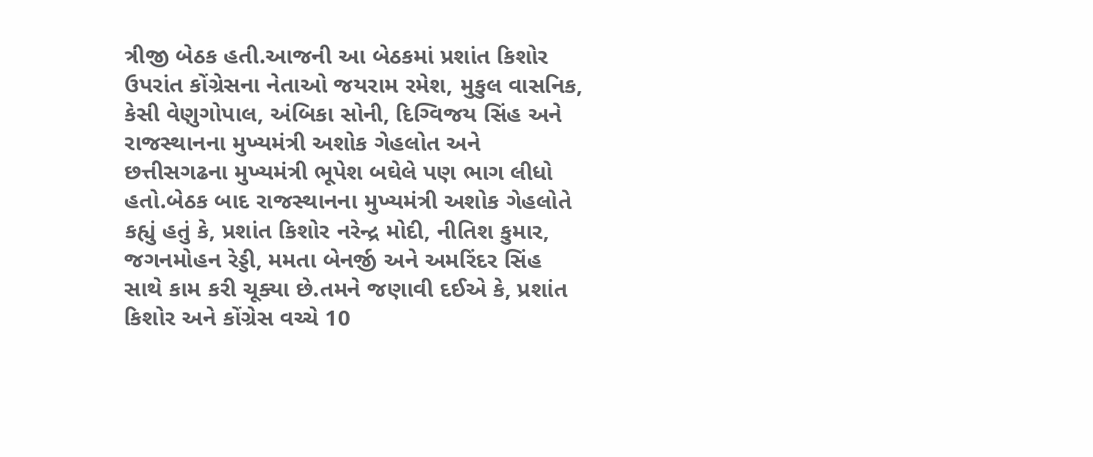ત્રીજી બેઠક હતી.આજની આ બેઠકમાં પ્રશાંત કિશોર ઉપરાંત કોંગ્રેસના નેતાઓ જયરામ રમેશ, મુકુલ વાસનિક, કેસી વેણુગોપાલ, અંબિકા સોની, દિગ્વિજય સિંહ અને રાજસ્થાનના મુખ્યમંત્રી અશોક ગેહલોત અને છત્તીસગઢના મુખ્યમંત્રી ભૂપેશ બઘેલે પણ ભાગ લીધો હતો.બેઠક બાદ રાજસ્થાનના મુખ્યમંત્રી અશોક ગેહલોતે કહ્યું હતું કે, પ્રશાંત કિશોર નરેન્દ્ર મોદી, નીતિશ કુમાર, જગનમોહન રેડ્ડી, મમતા બેનર્જી અને અમરિંદર સિંહ સાથે કામ કરી ચૂક્યા છે.તમને જણાવી દઈએ કે, પ્રશાંત કિશોર અને કોંગ્રેસ વચ્ચે 10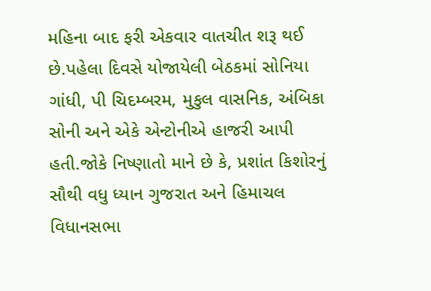મહિના બાદ ફરી એકવાર વાતચીત શરૂ થઈ છે.પહેલા દિવસે યોજાયેલી બેઠકમાં સોનિયા ગાંધી, પી ચિદમ્બરમ, મુકુલ વાસનિક, અંબિકા સોની અને એકે એન્ટોનીએ હાજરી આપી હતી.જોકે નિષ્ણાતો માને છે કે, પ્રશાંત કિશોરનું સૌથી વધુ ધ્યાન ગુજરાત અને હિમાચલ વિધાનસભા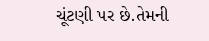ચૂંટણી પર છે.તેમની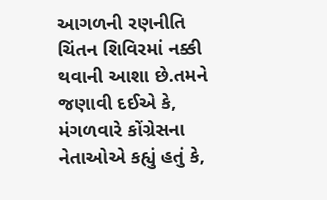આગળની રણનીતિ ચિંતન શિવિરમાં નક્કી થવાની આશા છે.તમને જણાવી દઈએ કે, મંગળવારે કોંગ્રેસના નેતાઓએ કહ્યું હતું કે,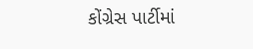કોંગ્રેસ પાર્ટીમાં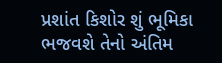પ્રશાંત કિશોર શું ભૂમિકા ભજવશે તેનો અંતિમ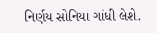નિર્ણય સોનિયા ગાંધી લેશે.